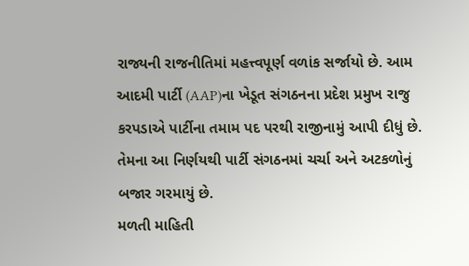રાજ્યની રાજનીતિમાં મહત્ત્વપૂર્ણ વળાંક સર્જાયો છે. આમ આદમી પાર્ટી (AAP)ના ખેડૂત સંગઠનના પ્રદેશ પ્રમુખ રાજુ કરપડાએ પાર્ટીના તમામ પદ પરથી રાજીનામું આપી દીધું છે. તેમના આ નિર્ણયથી પાર્ટી સંગઠનમાં ચર્ચા અને અટકળોનું બજાર ગરમાયું છે.
મળતી માહિતી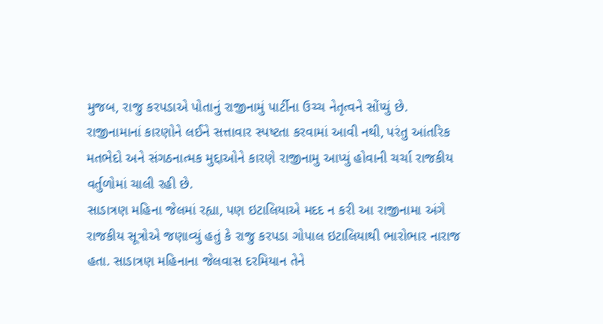મુજબ, રાજુ કરપડાએ પોતાનું રાજીનામું પાર્ટીના ઉચ્ચ નેતૃત્વને સોંપ્યું છે. રાજીનામાનાં કારણોને લઈને સત્તાવાર સ્પષ્ટતા કરવામાં આવી નથી, પરંતુ આંતરિક મતભેદો અને સંગઠનાત્મક મુદ્દાઓને કારણે રાજીનામુ આપ્યું હોવાની ચર્ચા રાજકીય વર્તુળોમાં ચાલી રહી છે.
સાડાત્રણ મહિના જેલમાં રહ્યા, પણ ઇટાલિયાએ મદદ ન કરી આ રાજીનામા અંગે રાજકીય સૂત્રોએ જણાવ્યું હતું કે રાજુ કરપડા ગોપાલ ઇટાલિયાથી ભારોભાર નારાજ હતા. સાડાત્રણ મહિનાના જેલવાસ દરમિયાન તેને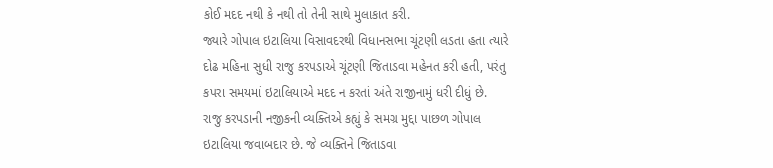કોઈ મદદ નથી કે નથી તો તેની સાથે મુલાકાત કરી.
જ્યારે ગોપાલ ઇટાલિયા વિસાવદરથી વિધાનસભા ચૂંટણી લડતા હતા ત્યારે દોઢ મહિના સુધી રાજુ કરપડાએ ચૂંટણી જિતાડવા મહેનત કરી હતી, પરંતુ કપરા સમયમાં ઇટાલિયાએ મદદ ન કરતાં અંતે રાજીનામું ધરી દીધું છે.
રાજુ કરપડાની નજીકની વ્યક્તિએ કહ્યું કે સમગ્ર મુદ્દા પાછળ ગોપાલ ઇટાલિયા જવાબદાર છે. જે વ્યક્તિને જિતાડવા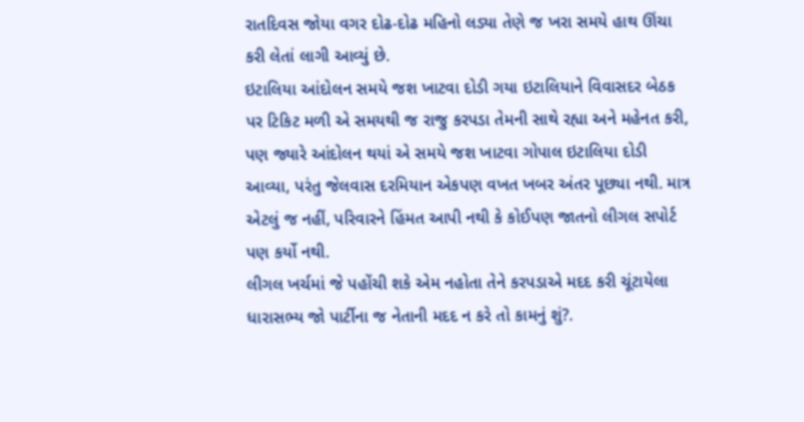રાતદિવસ જોયા વગર દોઢ-દોઢ મહિનો લડ્યા તેણે જ ખરા સમયે હાથ ઊંચા કરી લેતાં લાગી આવ્યું છે.
ઇટાલિયા આંદોલન સમયે જશ ખાટવા દોડી ગયા ઇટાલિયાને વિવાસદર બેઠક પર ટિકિટ મળી એ સમયથી જ રાજુ કરપડા તેમની સાથે રહ્યા અને મહેનત કરી, પણ જ્યારે આંદોલન થયાં એ સમયે જશ ખાટવા ગોપાલ ઇટાલિયા દોડી આવ્યા, પરંતુ જેલવાસ દરમિયાન એકપણ વખત ખબર અંતર પૂછ્યા નથી. માત્ર એટલું જ નહીં, પરિવારને હિંમત આપી નથી કે કોઈપણ જાતનો લીગલ સપોર્ટ પણ કર્યો નથી.
લીગલ ખર્ચમાં જે પહોંચી શકે એમ નહોતા તેને કરપડાએ મદદ કરી ચૂંટાયેલા ધારાસભ્ય જો પાર્ટીના જ નેતાની મદદ ન કરે તો કામનું શું?.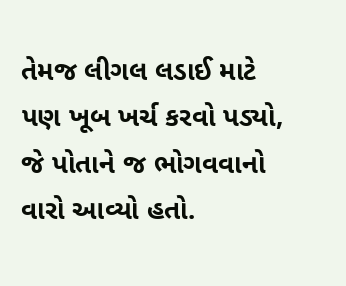તેમજ લીગલ લડાઈ માટે પણ ખૂબ ખર્ચ કરવો પડ્યો, જે પોતાને જ ભોગવવાનો વારો આવ્યો હતો.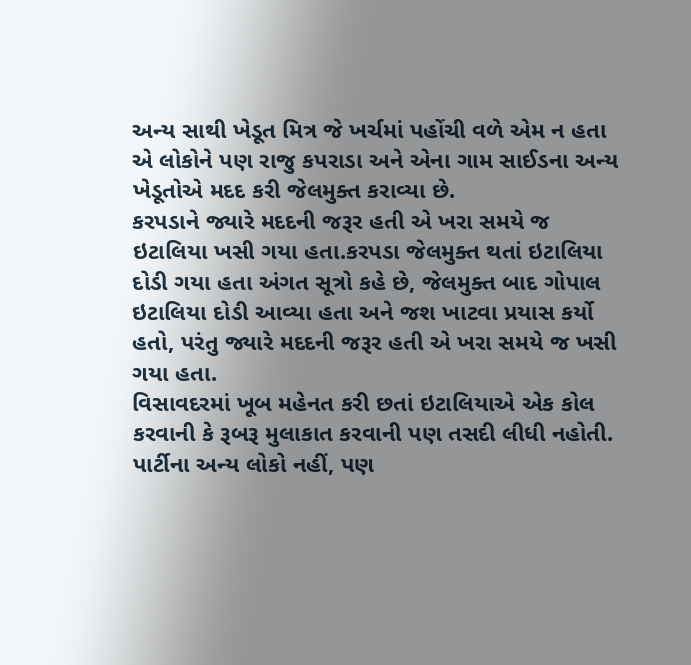અન્ય સાથી ખેડૂત મિત્ર જે ખર્ચમાં પહોંચી વળે એમ ન હતા એ લોકોને પણ રાજુ કપરાડા અને એના ગામ સાઈડના અન્ય ખેડૂતોએ મદદ કરી જેલમુક્ત કરાવ્યા છે.
કરપડાને જ્યારે મદદની જરૂર હતી એ ખરા સમયે જ ઇટાલિયા ખસી ગયા હતા.કરપડા જેલમુક્ત થતાં ઇટાલિયા દોડી ગયા હતા અંગત સૂત્રો કહે છે, જેલમુક્ત બાદ ગોપાલ ઇટાલિયા દોડી આવ્યા હતા અને જશ ખાટવા પ્રયાસ કર્યો હતો, પરંતુ જ્યારે મદદની જરૂર હતી એ ખરા સમયે જ ખસી ગયા હતા.
વિસાવદરમાં ખૂબ મહેનત કરી છતાં ઇટાલિયાએ એક કોલ કરવાની કે રૂબરૂ મુલાકાત કરવાની પણ તસદી લીધી નહોતી. પાર્ટીના અન્ય લોકો નહીં, પણ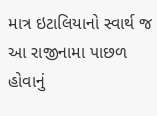માત્ર ઇટાલિયાનો સ્વાર્થ જ આ રાજીનામા પાછળ હોવાનું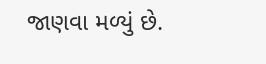જાણવા મળ્યું છે.